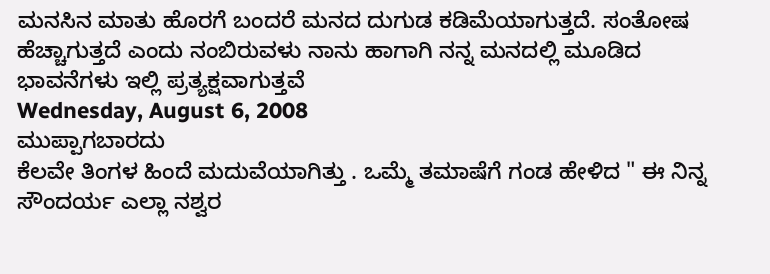ಮನಸಿನ ಮಾತು ಹೊರಗೆ ಬಂದರೆ ಮನದ ದುಗುಡ ಕಡಿಮೆಯಾಗುತ್ತದೆ. ಸಂತೋಷ ಹೆಚ್ಚಾಗುತ್ತದೆ ಎಂದು ನಂಬಿರುವಳು ನಾನು ಹಾಗಾಗಿ ನನ್ನ ಮನದಲ್ಲಿ ಮೂಡಿದ ಭಾವನೆಗಳು ಇಲ್ಲಿ ಪ್ರತ್ಯಕ್ಷವಾಗುತ್ತವೆ
Wednesday, August 6, 2008
ಮುಪ್ಪಾಗಬಾರದು
ಕೆಲವೇ ತಿಂಗಳ ಹಿಂದೆ ಮದುವೆಯಾಗಿತ್ತು . ಒಮ್ಮೆ ತಮಾಷೆಗೆ ಗಂಡ ಹೇಳಿದ " ಈ ನಿನ್ನ ಸೌಂದರ್ಯ ಎಲ್ಲಾ ನಶ್ವರ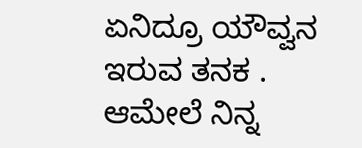ಏನಿದ್ರೂ ಯೌವ್ವನ ಇರುವ ತನಕ . ಆಮೇಲೆ ನಿನ್ನ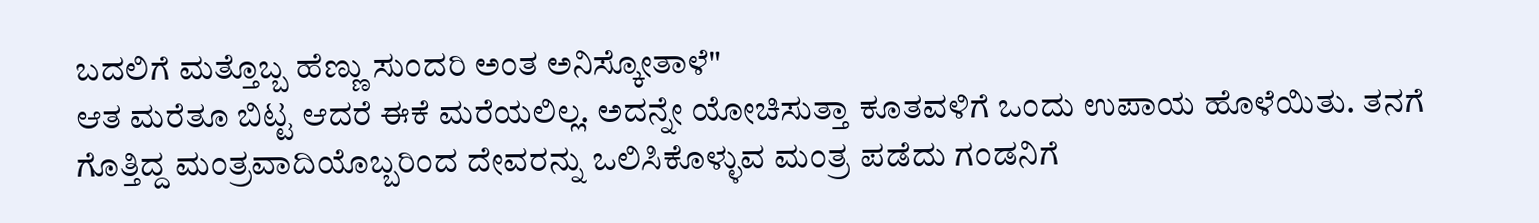ಬದಲಿಗೆ ಮತ್ತೊಬ್ಬ ಹೆಣ್ಣು ಸುಂದರಿ ಅಂತ ಅನಿಸ್ಕೋತಾಳೆ"
ಆತ ಮರೆತೂ ಬಿಟ್ಟ ಆದರೆ ಈಕೆ ಮರೆಯಲಿಲ್ಲ. ಅದನ್ನೇ ಯೋಚಿಸುತ್ತಾ ಕೂತವಳಿಗೆ ಒಂದು ಉಪಾಯ ಹೊಳೆಯಿತು. ತನಗೆ ಗೊತ್ತಿದ್ದ ಮಂತ್ರವಾದಿಯೊಬ್ಬರಿಂದ ದೇವರನ್ನು ಒಲಿಸಿಕೊಳ್ಳುವ ಮಂತ್ರ ಪಡೆದು ಗಂಡನಿಗೆ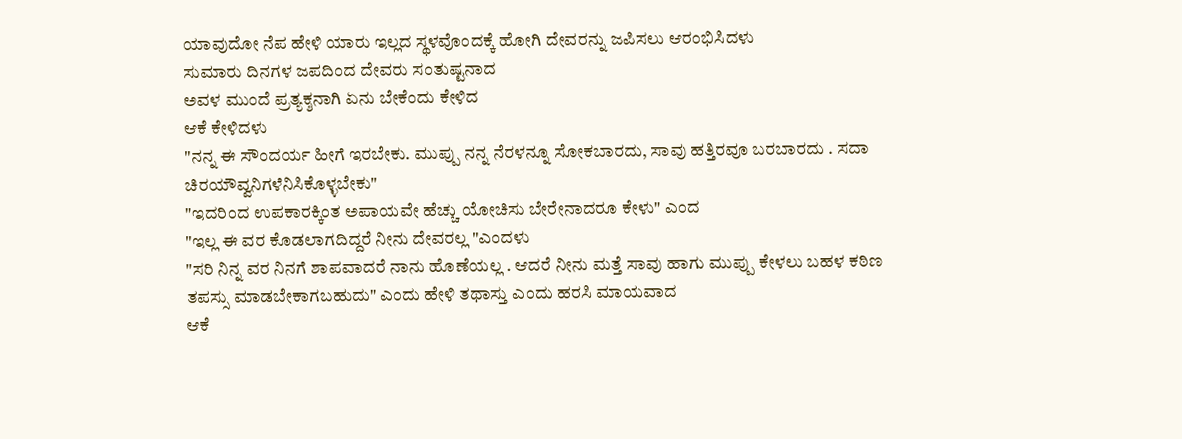ಯಾವುದೋ ನೆಪ ಹೇಳಿ ಯಾರು ಇಲ್ಲದ ಸ್ಥಳವೊಂದಕ್ಕೆ ಹೋಗಿ ದೇವರನ್ನು ಜಪಿಸಲು ಆರಂಭಿಸಿದಳು
ಸುಮಾರು ದಿನಗಳ ಜಪದಿಂದ ದೇವರು ಸಂತುಷ್ಟನಾದ
ಅವಳ ಮುಂದೆ ಪ್ರತ್ಯಕ್ಶನಾಗಿ ಏನು ಬೇಕೆಂದು ಕೇಳಿದ
ಆಕೆ ಕೇಳಿದಳು
"ನನ್ನ ಈ ಸೌಂದರ್ಯ ಹೀಗೆ ಇರಬೇಕು. ಮುಪ್ಪು ನನ್ನ ನೆರಳನ್ನೂ ಸೋಕಬಾರದು, ಸಾವು ಹತ್ತಿರವೂ ಬರಬಾರದು . ಸದಾ ಚಿರಯೌವ್ವನಿಗಳೆನಿಸಿಕೊಳ್ಳಬೇಕು"
"ಇದರಿಂದ ಉಪಕಾರಕ್ಕಿಂತ ಅಪಾಯವೇ ಹೆಚ್ಚು ಯೋಚಿಸು ಬೇರೇನಾದರೂ ಕೇಳು" ಎಂದ
"ಇಲ್ಲ ಈ ವರ ಕೊಡಲಾಗದಿದ್ದರೆ ನೀನು ದೇವರಲ್ಲ "ಎಂದಳು
"ಸರಿ ನಿನ್ನ ವರ ನಿನಗೆ ಶಾಪವಾದರೆ ನಾನು ಹೊಣೆಯಲ್ಲ . ಆದರೆ ನೀನು ಮತ್ತೆ ಸಾವು ಹಾಗು ಮುಪ್ಪು ಕೇಳಲು ಬಹಳ ಕಠಿಣ ತಪಸ್ಸು ಮಾಡಬೇಕಾಗಬಹುದು" ಎಂದು ಹೇಳಿ ತಥಾಸ್ತು ಎಂದು ಹರಸಿ ಮಾಯವಾದ
ಆಕೆ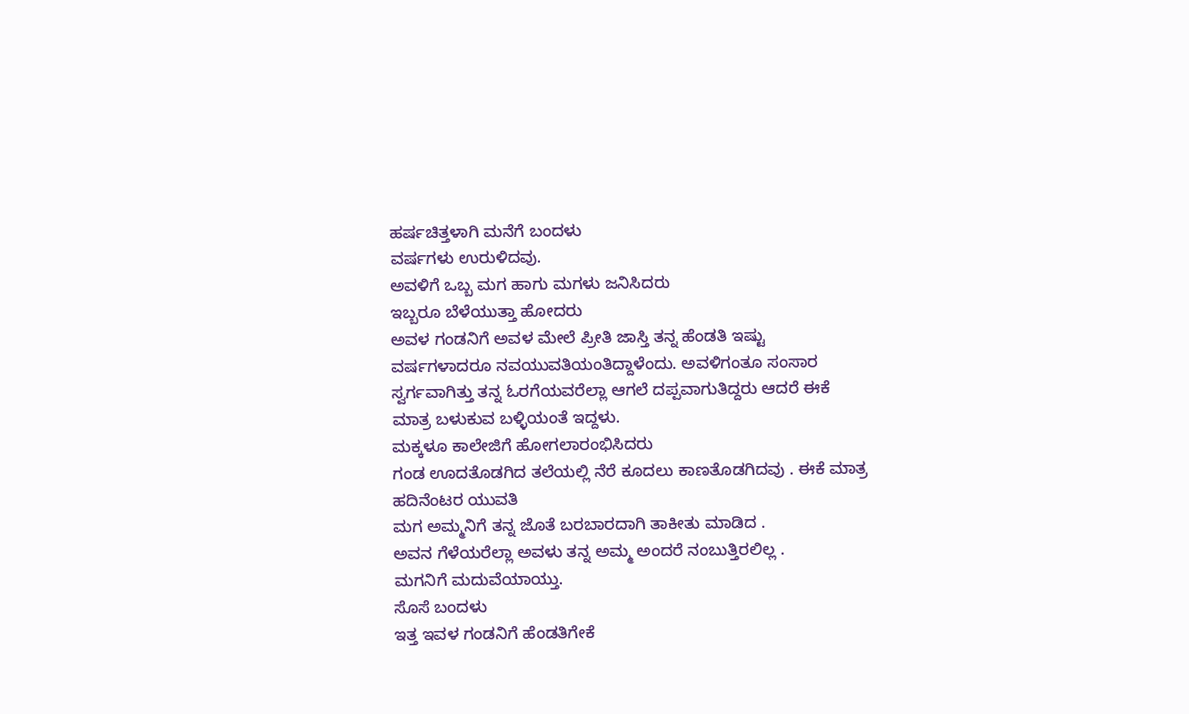ಹರ್ಷಚಿತ್ತಳಾಗಿ ಮನೆಗೆ ಬಂದಳು
ವರ್ಷಗಳು ಉರುಳಿದವು.
ಅವಳಿಗೆ ಒಬ್ಬ ಮಗ ಹಾಗು ಮಗಳು ಜನಿಸಿದರು
ಇಬ್ಬರೂ ಬೆಳೆಯುತ್ತಾ ಹೋದರು
ಅವಳ ಗಂಡನಿಗೆ ಅವಳ ಮೇಲೆ ಪ್ರೀತಿ ಜಾಸ್ತಿ ತನ್ನ ಹೆಂಡತಿ ಇಷ್ಟು ವರ್ಷಗಳಾದರೂ ನವಯುವತಿಯಂತಿದ್ದಾಳೆಂದು. ಅವಳಿಗಂತೂ ಸಂಸಾರ ಸ್ವರ್ಗವಾಗಿತ್ತು ತನ್ನ ಓರಗೆಯವರೆಲ್ಲಾ ಆಗಲೆ ದಪ್ಪವಾಗುತಿದ್ದರು ಆದರೆ ಈಕೆ ಮಾತ್ರ ಬಳುಕುವ ಬಳ್ಳಿಯಂತೆ ಇದ್ದಳು.
ಮಕ್ಕಳೂ ಕಾಲೇಜಿಗೆ ಹೋಗಲಾರಂಭಿಸಿದರು
ಗಂಡ ಊದತೊಡಗಿದ ತಲೆಯಲ್ಲಿ ನೆರೆ ಕೂದಲು ಕಾಣತೊಡಗಿದವು . ಈಕೆ ಮಾತ್ರ ಹದಿನೆಂಟರ ಯುವತಿ
ಮಗ ಅಮ್ಮನಿಗೆ ತನ್ನ ಜೊತೆ ಬರಬಾರದಾಗಿ ತಾಕೀತು ಮಾಡಿದ .
ಅವನ ಗೆಳೆಯರೆಲ್ಲಾ ಅವಳು ತನ್ನ ಅಮ್ಮ ಅಂದರೆ ನಂಬುತ್ತಿರಲಿಲ್ಲ .
ಮಗನಿಗೆ ಮದುವೆಯಾಯ್ತು.
ಸೊಸೆ ಬಂದಳು
ಇತ್ತ ಇವಳ ಗಂಡನಿಗೆ ಹೆಂಡತಿಗೇಕೆ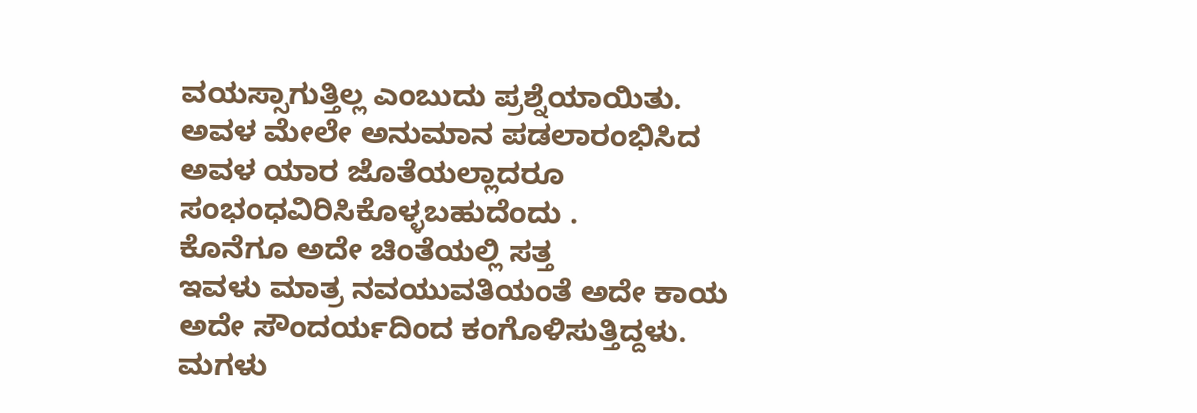ವಯಸ್ಸಾಗುತ್ತಿಲ್ಲ ಎಂಬುದು ಪ್ರಶ್ನೆಯಾಯಿತು.
ಅವಳ ಮೇಲೇ ಅನುಮಾನ ಪಡಲಾರಂಭಿಸಿದ ಅವಳ ಯಾರ ಜೊತೆಯಲ್ಲಾದರೂ ಸಂಭಂಧವಿರಿಸಿಕೊಳ್ಳಬಹುದೆಂದು .
ಕೊನೆಗೂ ಅದೇ ಚಿಂತೆಯಲ್ಲಿ ಸತ್ತ
ಇವಳು ಮಾತ್ರ ನವಯುವತಿಯಂತೆ ಅದೇ ಕಾಯ ಅದೇ ಸೌಂದರ್ಯದಿಂದ ಕಂಗೊಳಿಸುತ್ತಿದ್ದಳು.
ಮಗಳು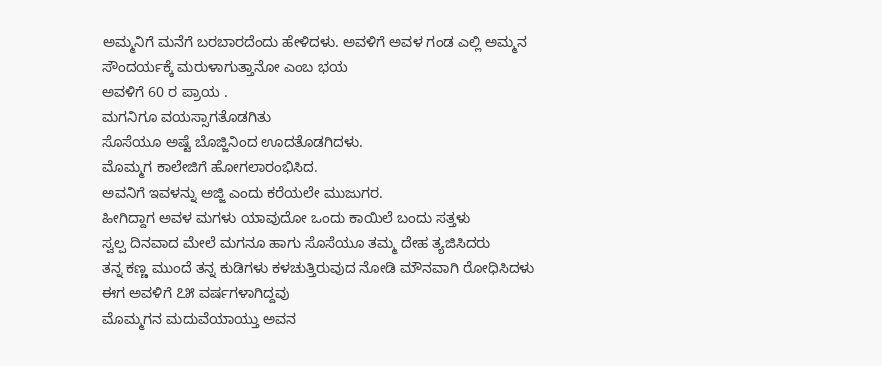ಅಮ್ಮನಿಗೆ ಮನೆಗೆ ಬರಬಾರದೆಂದು ಹೇಳಿದಳು. ಅವಳಿಗೆ ಅವಳ ಗಂಡ ಎಲ್ಲಿ ಅಮ್ಮನ ಸೌಂದರ್ಯಕ್ಕೆ ಮರುಳಾಗುತ್ತಾನೋ ಎಂಬ ಭಯ
ಅವಳಿಗೆ 60 ರ ಪ್ರಾಯ .
ಮಗನಿಗೂ ವಯಸ್ಸಾಗತೊಡಗಿತು
ಸೊಸೆಯೂ ಅಷ್ಟೆ ಬೊಜ್ಜಿನಿಂದ ಊದತೊಡಗಿದಳು.
ಮೊಮ್ಮಗ ಕಾಲೇಜಿಗೆ ಹೋಗಲಾರಂಭಿಸಿದ.
ಅವನಿಗೆ ಇವಳನ್ನು ಅಜ್ಜಿ ಎಂದು ಕರೆಯಲೇ ಮುಜುಗರ.
ಹೀಗಿದ್ದಾಗ ಅವಳ ಮಗಳು ಯಾವುದೋ ಒಂದು ಕಾಯಿಲೆ ಬಂದು ಸತ್ತಳು
ಸ್ವಲ್ಪ ದಿನವಾದ ಮೇಲೆ ಮಗನೂ ಹಾಗು ಸೊಸೆಯೂ ತಮ್ಮ ದೇಹ ತ್ಯಜಿಸಿದರು
ತನ್ನ ಕಣ್ಣ ಮುಂದೆ ತನ್ನ ಕುಡಿಗಳು ಕಳಚುತ್ತಿರುವುದ ನೋಡಿ ಮೌನವಾಗಿ ರೋಧಿಸಿದಳು
ಈಗ ಅವಳಿಗೆ ೭೫ ವರ್ಷಗಳಾಗಿದ್ದವು
ಮೊಮ್ಮಗನ ಮದುವೆಯಾಯ್ತು ಅವನ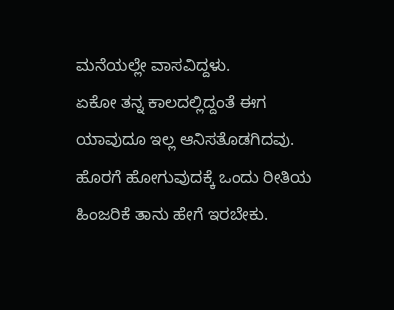ಮನೆಯಲ್ಲೇ ವಾಸವಿದ್ದಳು.
ಏಕೋ ತನ್ನ ಕಾಲದಲ್ಲಿದ್ದಂತೆ ಈಗ ಯಾವುದೂ ಇಲ್ಲ ಆನಿಸತೊಡಗಿದವು. ಹೊರಗೆ ಹೋಗುವುದಕ್ಕೆ ಒಂದು ರೀತಿಯ ಹಿಂಜರಿಕೆ ತಾನು ಹೇಗೆ ಇರಬೇಕು.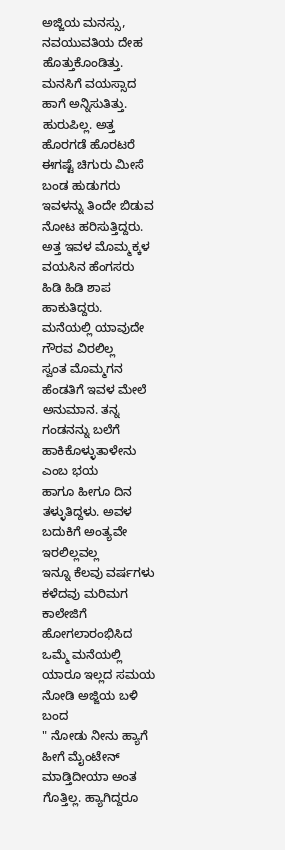ಅಜ್ಜಿಯ ಮನಸ್ಸು, ನವಯುವತಿಯ ದೇಹ ಹೊತ್ತುಕೊಂಡಿತ್ತು.
ಮನಸಿಗೆ ವಯಸ್ಸಾದ ಹಾಗೆ ಅನ್ನಿಸುತಿತ್ತು. ಹುರುಪಿಲ್ಲ. ಅತ್ತ ಹೊರಗಡೆ ಹೊರಟರೆ ಈಗಷ್ಟೆ ಚಿಗುರು ಮೀಸೆ ಬಂಡ ಹುಡುಗರು ಇವಳನ್ನು ತಿಂದೇ ಬಿಡುವ ನೋಟ ಹರಿಸುತ್ತಿದ್ದರು. ಅತ್ತ ಇವಳ ಮೊಮ್ಮಕ್ಕಳ ವಯಸಿನ ಹೆಂಗಸರು ಹಿಡಿ ಹಿಡಿ ಶಾಪ ಹಾಕುತಿದ್ದರು.
ಮನೆಯಲ್ಲಿ ಯಾವುದೇ ಗೌರವ ವಿರಲಿಲ್ಲ
ಸ್ವಂತ ಮೊಮ್ಮಗನ ಹೆಂಡತಿಗೆ ಇವಳ ಮೇಲೆ ಅನುಮಾನ. ತನ್ನ ಗಂಡನನ್ನು ಬಲೆಗೆ ಹಾಕಿಕೊಳ್ಳುತಾಳೇನು ಎಂಬ ಭಯ
ಹಾಗೂ ಹೀಗೂ ದಿನ ತಳ್ಳುತಿದ್ದಳು. ಅವಳ ಬದುಕಿಗೆ ಅಂತ್ಯವೇ ಇರಲಿಲ್ಲವಲ್ಲ
ಇನ್ನೂ ಕೆಲವು ವರ್ಷಗಳು ಕಳೆದವು ಮರಿಮಗ ಕಾಲೇಜಿಗೆ ಹೋಗಲಾರಂಭಿಸಿದ
ಒಮ್ಮೆ ಮನೆಯಲ್ಲಿ ಯಾರೂ ಇಲ್ಲದ ಸಮಯ ನೋಡಿ ಅಜ್ಜಿಯ ಬಳಿ ಬಂದ
" ನೋಡು ನೀನು ಹ್ಯಾಗೆ ಹೀಗೆ ಮೈಂಟೇನ್ ಮಾಡ್ತಿದೀಯಾ ಅಂತ ಗೊತ್ತಿಲ್ಲ. ಹ್ಯಾಗಿದ್ದರೂ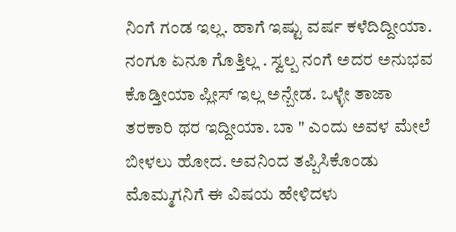ನಿಂಗೆ ಗಂಡ ಇಲ್ಲ. ಹಾಗೆ ಇಷ್ಟು ವರ್ಷ ಕಳೆದಿದ್ದೀಯಾ. ನಂಗೂ ಏನೂ ಗೊತ್ತಿಲ್ಲ . ಸ್ವಲ್ಪ ನಂಗೆ ಅದರ ಅನುಭವ ಕೊಡ್ತೀಯಾ ಪ್ಲೀಸ್ ಇಲ್ಲ ಅನ್ಬೇಡ. ಒಳ್ಳೇ ತಾಜಾ ತರಕಾರಿ ಥರ ಇದ್ದೀಯಾ. ಬಾ " ಎಂದು ಅವಳ ಮೇಲೆ ಬೀಳಲು ಹೋದ. ಅವನಿಂದ ತಪ್ಪಿಸಿಕೊಂಡು ಮೊಮ್ಮಗನಿಗೆ ಈ ವಿಷಯ ಹೇಳಿದಳು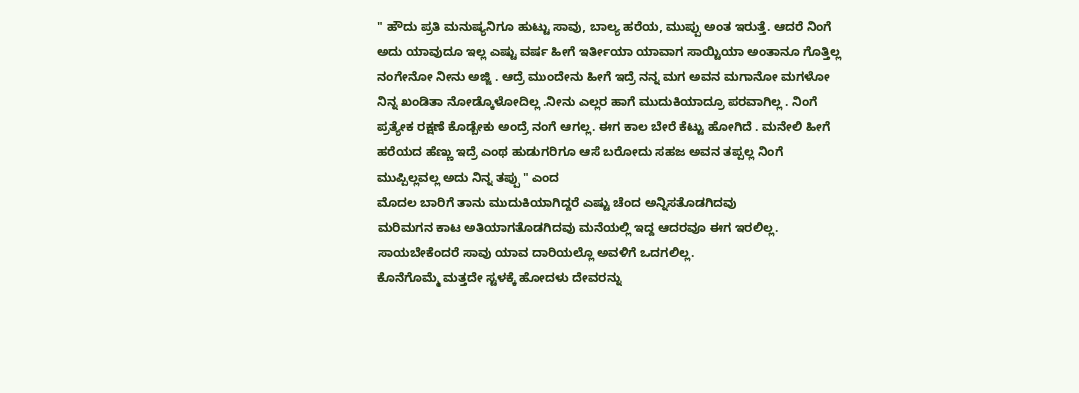" ಹೌದು ಪ್ರತಿ ಮನುಷ್ಯನಿಗೂ ಹುಟ್ಟು ಸಾವು, ಬಾಲ್ಯ ಹರೆಯ, ಮುಪ್ಪು ಅಂತ ಇರುತ್ತೆ. ಆದರೆ ನಿಂಗೆ ಅದು ಯಾವುದೂ ಇಲ್ಲ ಎಷ್ಟು ವರ್ಷ ಹೀಗೆ ಇರ್ತೀಯಾ ಯಾವಾಗ ಸಾಯ್ಟಿಯಾ ಅಂತಾನೂ ಗೊತ್ತಿಲ್ಲ ನಂಗೇನೋ ನೀನು ಅಜ್ಜಿ . ಆದ್ರೆ ಮುಂದೇನು ಹೀಗೆ ಇದ್ರೆ ನನ್ನ ಮಗ ಅವನ ಮಗಾನೋ ಮಗಳೋ ನಿನ್ನ ಖಂಡಿತಾ ನೋಡ್ಕೊಳೋದಿಲ್ಲ .ನೀನು ಎಲ್ಲರ ಹಾಗೆ ಮುದುಕಿಯಾದ್ರೂ ಪರವಾಗಿಲ್ಲ . ನಿಂಗೆ ಪ್ರತ್ಯೇಕ ರಕ್ಷಣೆ ಕೊಡ್ಬೇಕು ಅಂದ್ರೆ ನಂಗೆ ಆಗಲ್ಲ. ಈಗ ಕಾಲ ಬೇರೆ ಕೆಟ್ಟು ಹೋಗಿದೆ . ಮನೇಲಿ ಹೀಗೆ ಹರೆಯದ ಹೆಣ್ಣು ಇದ್ರೆ ಎಂಥ ಹುಡುಗರಿಗೂ ಆಸೆ ಬರೋದು ಸಹಜ ಅವನ ತಪ್ಪಲ್ಲ ನಿಂಗೆ ಮುಪ್ಪಿಲ್ಲವಲ್ಲ ಅದು ನಿನ್ನ ತಪ್ಪು " ಎಂದ
ಮೊದಲ ಬಾರಿಗೆ ತಾನು ಮುದುಕಿಯಾಗಿದ್ದರೆ ಎಷ್ಟು ಚೆಂದ ಅನ್ನಿಸತೊಡಗಿದವು
ಮರಿಮಗನ ಕಾಟ ಅತಿಯಾಗತೊಡಗಿದವು ಮನೆಯಲ್ಲಿ ಇದ್ದ ಆದರವೂ ಈಗ ಇರಲಿಲ್ಲ.
ಸಾಯಬೇಕೆಂದರೆ ಸಾವು ಯಾವ ದಾರಿಯಲ್ಲೊ ಅವಳಿಗೆ ಒದಗಲಿಲ್ಲ.
ಕೊನೆಗೊಮ್ಮೆ ಮತ್ತದೇ ಸ್ಟಳಕ್ಕೆ ಹೋದಳು ದೇವರನ್ನು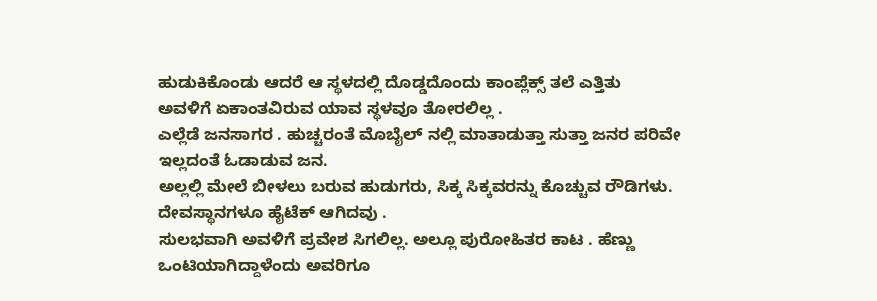ಹುಡುಕಿಕೊಂಡು ಆದರೆ ಆ ಸ್ಥಳದಲ್ಲಿ ದೊಡ್ಡದೊಂದು ಕಾಂಪ್ಲೆಕ್ಸ್ ತಲೆ ಎತ್ತಿತು
ಅವಳಿಗೆ ಏಕಾಂತವಿರುವ ಯಾವ ಸ್ಥಳವೂ ತೋರಲಿಲ್ಲ .
ಎಲ್ಲೆಡೆ ಜನಸಾಗರ . ಹುಚ್ಚರಂತೆ ಮೊಬೈಲ್ ನಲ್ಲಿ ಮಾತಾಡುತ್ತಾ ಸುತ್ತಾ ಜನರ ಪರಿವೇ ಇಲ್ಲದಂತೆ ಓಡಾಡುವ ಜನ.
ಅಲ್ಲಲ್ಲಿ ಮೇಲೆ ಬೀಳಲು ಬರುವ ಹುಡುಗರು, ಸಿಕ್ಕ ಸಿಕ್ಕವರನ್ನು ಕೊಚ್ಚುವ ರೌಡಿಗಳು.
ದೇವಸ್ಥಾನಗಳೂ ಹೈಟೆಕ್ ಆಗಿದವು .
ಸುಲಭವಾಗಿ ಅವಳಿಗೆ ಪ್ರವೇಶ ಸಿಗಲಿಲ್ಲ. ಅಲ್ಲೂ ಪುರೋಹಿತರ ಕಾಟ . ಹೆಣ್ಣು ಒಂಟಿಯಾಗಿದ್ದಾಳೆಂದು ಅವರಿಗೂ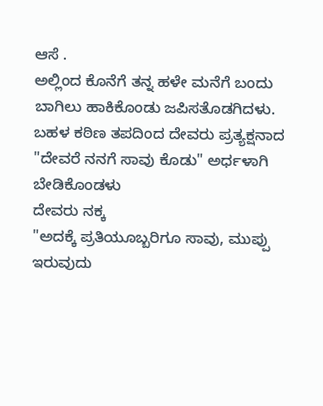ಆಸೆ .
ಅಲ್ಲಿಂದ ಕೊನೆಗೆ ತನ್ನ ಹಳೇ ಮನೆಗೆ ಬಂದು ಬಾಗಿಲು ಹಾಕಿಕೊಂಡು ಜಪಿಸತೊಡಗಿದಳು.
ಬಹಳ ಕಠಿಣ ತಪದಿಂದ ದೇವರು ಪ್ರತ್ಯಕ್ಷನಾದ
"ದೇವರೆ ನನಗೆ ಸಾವು ಕೊಡು" ಅರ್ಧಳಾಗಿ ಬೇಡಿಕೊಂಡಳು
ದೇವರು ನಕ್ಕ
"ಅದಕ್ಕೆ ಪ್ರತಿಯೂಬ್ಬರಿಗೂ ಸಾವು, ಮುಪ್ಪು ಇರುವುದು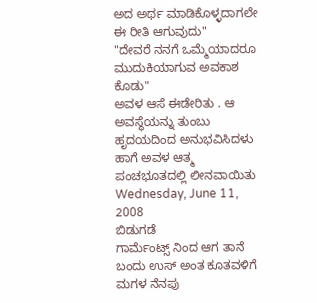ಅದ ಅರ್ಥ ಮಾಡಿಕೊಳ್ಳದಾಗಲೇ ಈ ರೀತಿ ಆಗುವುದು"
"ದೇವರೆ ನನಗೆ ಒಮ್ಮೆಯಾದರೂ ಮುದುಕಿಯಾಗುವ ಅವಕಾಶ ಕೊಡು"
ಅವಳ ಆಸೆ ಈಡೇರಿತು . ಆ ಅವಸ್ಥೆಯನ್ನು ತುಂಬು ಹೃದಯದಿಂದ ಅನುಭವಿಸಿದಳು
ಹಾಗೆ ಅವಳ ಆತ್ಮ ಪಂಚಭೂತದಲ್ಲಿ ಲೀನವಾಯಿತು
Wednesday, June 11, 2008
ಬಿಡುಗಡೆ
ಗಾರ್ಮೆಂಟ್ಸ್ ನಿಂದ ಆಗ ತಾನೆ ಬಂದು ಉಸ್ ಅಂತ ಕೂತವಳಿಗೆ ಮಗಳ ನೆನಪು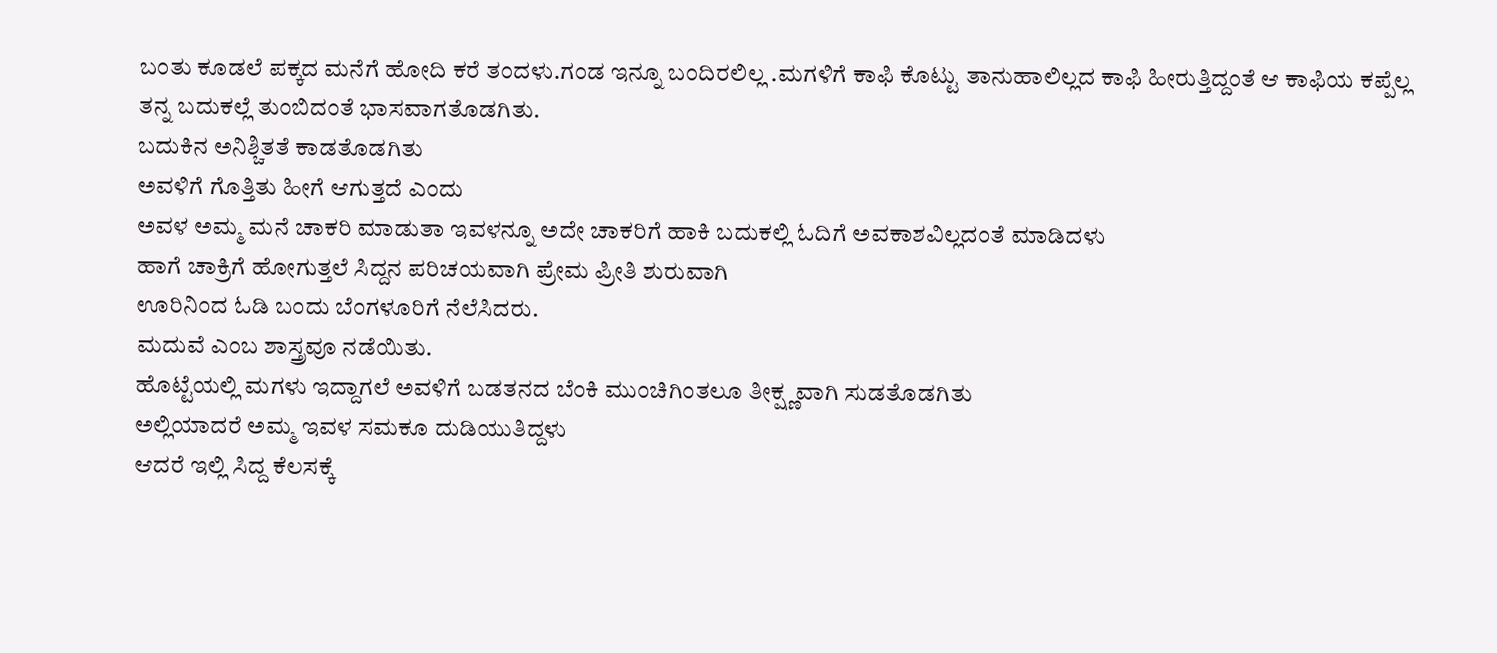ಬಂತು ಕೂಡಲೆ ಪಕ್ಕದ ಮನೆಗೆ ಹೋದಿ ಕರೆ ತಂದಳು.ಗಂಡ ಇನ್ನೂ ಬಂದಿರಲಿಲ್ಲ .ಮಗಳಿಗೆ ಕಾಫಿ ಕೊಟ್ಟು ತಾನುಹಾಲಿಲ್ಲದ ಕಾಫಿ ಹೀರುತ್ತಿದ್ದಂತೆ ಆ ಕಾಫಿಯ ಕಪ್ಪೆಲ್ಲ ತನ್ನ ಬದುಕಲ್ಲೆ ತುಂಬಿದಂತೆ ಭಾಸವಾಗತೊಡಗಿತು.
ಬದುಕಿನ ಅನಿಶ್ಚಿತತೆ ಕಾಡತೊಡಗಿತು
ಅವಳಿಗೆ ಗೊತ್ತಿತು ಹೀಗೆ ಆಗುತ್ತದೆ ಎಂದು
ಅವಳ ಅಮ್ಮ ಮನೆ ಚಾಕರಿ ಮಾಡುತಾ ಇವಳನ್ನೂ ಅದೇ ಚಾಕರಿಗೆ ಹಾಕಿ ಬದುಕಲ್ಲಿ ಓದಿಗೆ ಅವಕಾಶವಿಲ್ಲದಂತೆ ಮಾಡಿದಳು
ಹಾಗೆ ಚಾಕ್ರಿಗೆ ಹೋಗುತ್ತಲೆ ಸಿದ್ದನ ಪರಿಚಯವಾಗಿ ಪ್ರೇಮ ಪ್ರೀತಿ ಶುರುವಾಗಿ
ಊರಿನಿಂದ ಓಡಿ ಬಂದು ಬೆಂಗಳೂರಿಗೆ ನೆಲೆಸಿದರು.
ಮದುವೆ ಎಂಬ ಶಾಸ್ತ್ರವೂ ನಡೆಯಿತು.
ಹೊಟ್ಟೆಯಲ್ಲಿ ಮಗಳು ಇದ್ದಾಗಲೆ ಅವಳಿಗೆ ಬಡತನದ ಬೆಂಕಿ ಮುಂಚಿಗಿಂತಲೂ ತೀಕ್ಷ್ಣವಾಗಿ ಸುಡತೊಡಗಿತು
ಅಲ್ಲಿಯಾದರೆ ಅಮ್ಮ ಇವಳ ಸಮಕೂ ದುಡಿಯುತಿದ್ದಳು
ಆದರೆ ಇಲ್ಲಿ ಸಿದ್ದ ಕೆಲಸಕ್ಕೆ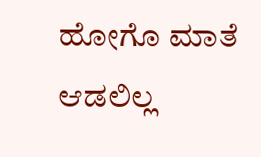ಹೋಗೊ ಮಾತೆ ಆಡಲಿಲ್ಲ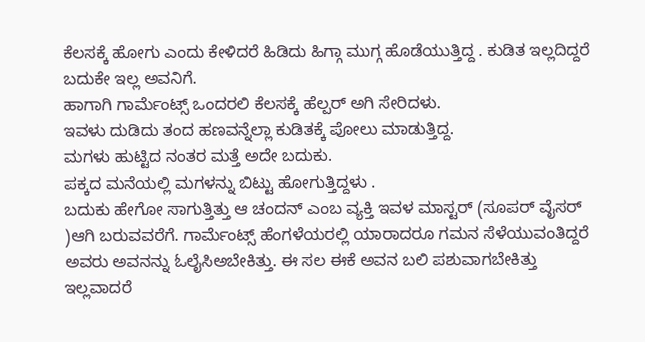ಕೆಲಸಕ್ಕೆ ಹೋಗು ಎಂದು ಕೇಳಿದರೆ ಹಿಡಿದು ಹಿಗ್ಗಾ ಮುಗ್ಗ ಹೊಡೆಯುತ್ತಿದ್ದ . ಕುಡಿತ ಇಲ್ಲದಿದ್ದರೆ ಬದುಕೇ ಇಲ್ಲ ಅವನಿಗೆ.
ಹಾಗಾಗಿ ಗಾರ್ಮೆಂಟ್ಸ್ ಒಂದರಲಿ ಕೆಲಸಕ್ಕೆ ಹೆಲ್ಪರ್ ಅಗಿ ಸೇರಿದಳು.
ಇವಳು ದುಡಿದು ತಂದ ಹಣವನ್ನೆಲ್ಲಾ ಕುಡಿತಕ್ಕೆ ಪೋಲು ಮಾಡುತ್ತಿದ್ದ.
ಮಗಳು ಹುಟ್ಟಿದ ನಂತರ ಮತ್ತೆ ಅದೇ ಬದುಕು.
ಪಕ್ಕದ ಮನೆಯಲ್ಲಿ ಮಗಳನ್ನು ಬಿಟ್ಟು ಹೋಗುತ್ತಿದ್ದಳು .
ಬದುಕು ಹೇಗೋ ಸಾಗುತ್ತಿತ್ತು ಆ ಚಂದನ್ ಎಂಬ ವ್ಯಕ್ತಿ ಇವಳ ಮಾಸ್ಟರ್ (ಸೂಪರ್ ವೈಸರ್ )ಆಗಿ ಬರುವವರೆಗೆ. ಗಾರ್ಮೆಂಟ್ಸ್ ಹೆಂಗಳೆಯರಲ್ಲಿ ಯಾರಾದರೂ ಗಮನ ಸೆಳೆಯುವಂತಿದ್ದರೆ ಅವರು ಅವನನ್ನು ಓಲೈಸಿಅಬೇಕಿತ್ತು. ಈ ಸಲ ಈಕೆ ಅವನ ಬಲಿ ಪಶುವಾಗಬೇಕಿತ್ತು ಇಲ್ಲವಾದರೆ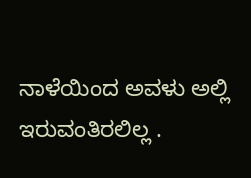ನಾಳೆಯಿಂದ ಅವಳು ಅಲ್ಲಿ ಇರುವಂತಿರಲಿಲ್ಲ .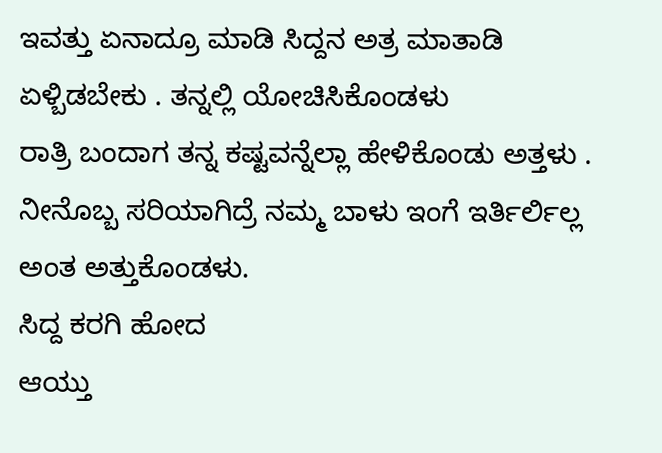ಇವತ್ತು ಏನಾದ್ರೂ ಮಾಡಿ ಸಿದ್ದನ ಅತ್ರ ಮಾತಾಡಿ ಏಳ್ಬಿಡಬೇಕು . ತನ್ನಲ್ಲಿ ಯೋಚಿಸಿಕೊಂಡಳು
ರಾತ್ರಿ ಬಂದಾಗ ತನ್ನ ಕಷ್ಟವನ್ನೆಲ್ಲಾ ಹೇಳಿಕೊಂಡು ಅತ್ತಳು . ನೀನೊಬ್ಬ ಸರಿಯಾಗಿದ್ರೆ ನಮ್ಮ ಬಾಳು ಇಂಗೆ ಇರ್ತಿರ್ಲಿಲ್ಲ ಅಂತ ಅತ್ತುಕೊಂಡಳು.
ಸಿದ್ದ ಕರಗಿ ಹೋದ
ಆಯ್ತು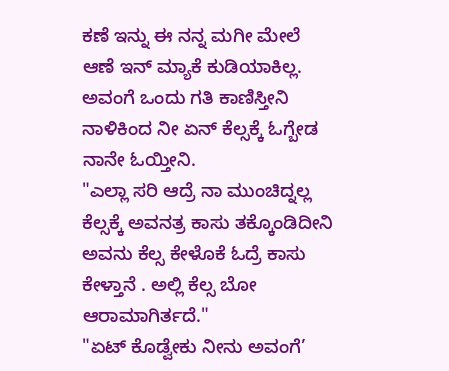ಕಣೆ ಇನ್ನು ಈ ನನ್ನ ಮಗೀ ಮೇಲೆ ಆಣೆ ಇನ್ ಮ್ಯಾಕೆ ಕುಡಿಯಾಕಿಲ್ಲ. ಅವಂಗೆ ಒಂದು ಗತಿ ಕಾಣಿಸ್ತೀನಿ ನಾಳಿಕಿಂದ ನೀ ಏನ್ ಕೆಲ್ಸಕ್ಕೆ ಓಗ್ಬೇಡ ನಾನೇ ಓಯ್ತೀನಿ.
"ಎಲ್ಲಾ ಸರಿ ಆದ್ರೆ ನಾ ಮುಂಚಿದ್ನಲ್ಲ ಕೆಲ್ಸಕ್ಕೆ ಅವನತ್ರ ಕಾಸು ತಕ್ಕೊಂಡಿದೀನಿ ಅವನು ಕೆಲ್ಸ ಕೇಳೊಕೆ ಓದ್ರೆ ಕಾಸು ಕೇಳ್ತಾನೆ . ಅಲ್ಲಿ ಕೆಲ್ಸ ಬೋ ಆರಾಮಾಗಿರ್ತದೆ."
"ಏಟ್ ಕೊಡ್ವೇಕು ನೀನು ಅವಂಗೆ’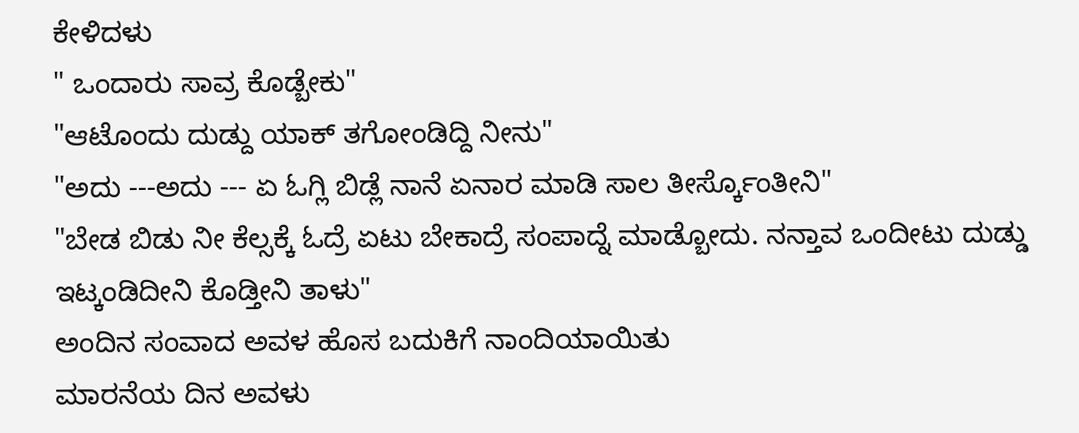ಕೇಳಿದಳು
" ಒಂದಾರು ಸಾವ್ರ ಕೊಡ್ಬೇಕು"
"ಆಟೊಂದು ದುಡ್ದು ಯಾಕ್ ತಗೋಂಡಿದ್ದಿ ನೀನು"
"ಅದು ---ಅದು --- ಏ ಓಗ್ಲಿ ಬಿಡ್ಲೆ ನಾನೆ ಏನಾರ ಮಾಡಿ ಸಾಲ ತೀರ್ಸ್ಕೊಂತೀನಿ"
"ಬೇಡ ಬಿಡು ನೀ ಕೆಲ್ಸಕ್ಕೆ ಓದ್ರೆ ಏಟು ಬೇಕಾದ್ರೆ ಸಂಪಾದ್ನೆ ಮಾಡ್ಬೋದು. ನನ್ತಾವ ಒಂದೀಟು ದುಡ್ಡು ಇಟ್ಕಂಡಿದೀನಿ ಕೊಡ್ತೀನಿ ತಾಳು"
ಅಂದಿನ ಸಂವಾದ ಅವಳ ಹೊಸ ಬದುಕಿಗೆ ನಾಂದಿಯಾಯಿತು
ಮಾರನೆಯ ದಿನ ಅವಳು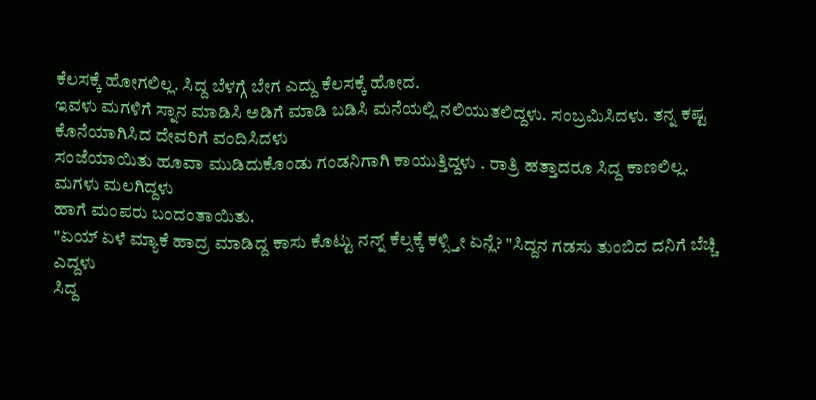ಕೆಲಸಕ್ಕೆ ಹೋಗಲಿಲ್ಲ. ಸಿದ್ದ ಬೆಳಗ್ಗೆ ಬೇಗ ಎದ್ದು ಕೆಲಸಕ್ಕೆ ಹೋದ.
ಇವಳು ಮಗಳಿಗೆ ಸ್ನಾನ ಮಾಡಿಸಿ ಅಡಿಗೆ ಮಾಡಿ ಬಡಿಸಿ ಮನೆಯಲ್ಲಿ ನಲಿಯುತಲಿದ್ದಳು. ಸಂಬ್ರಮಿಸಿದಳು. ತನ್ನ ಕಷ್ಟ ಕೊನೆಯಾಗಿಸಿದ ದೇವರಿಗೆ ವಂದಿಸಿದಳು
ಸಂಜೆಯಾಯಿತು ಹೂವಾ ಮುಡಿದುಕೊಂಡು ಗಂಡನಿಗಾಗಿ ಕಾಯುತ್ತಿದ್ದಳು . ರಾತ್ರಿ ಹತ್ತಾದರೂ ಸಿದ್ದ ಕಾಣಲಿಲ್ಲ. ಮಗಳು ಮಲಗಿದ್ದಳು
ಹಾಗೆ ಮಂಪರು ಬಂದಂತಾಯಿತು.
"ಏಯ್ ಏಳೆ ಮ್ಯಾಕೆ ಹಾದ್ರ ಮಾಡಿದ್ದ ಕಾಸು ಕೊಟ್ಟು ನನ್ನ್ ಕೆಲ್ಸಕ್ಕೆ ಕಳ್ಸ್ತೀ ಏನ್ಲೆ? "ಸಿದ್ದನ ಗಡಸು ತುಂಬಿದ ದನಿಗೆ ಬೆಚ್ಚಿ ಎದ್ದಳು
ಸಿದ್ದ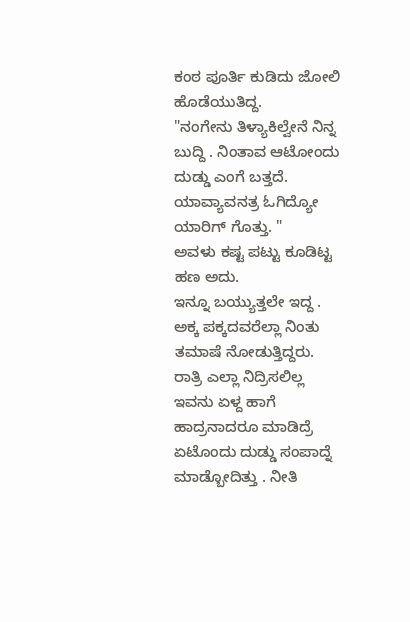ಕಂಠ ಪೂರ್ತಿ ಕುಡಿದು ಜೋಲಿ ಹೊಡೆಯುತಿದ್ದ.
"ನಂಗೇನು ತಿಳ್ಯಾಕಿಲ್ವೇನೆ ನಿನ್ನ ಬುದ್ದಿ . ನಿಂತಾವ ಆಟೋಂದು ದುಡ್ಡು ಎಂಗೆ ಬತ್ತದೆ. ಯಾವ್ಯಾವನತ್ರ ಓಗಿದ್ಯೋ ಯಾರಿಗ್ ಗೊತ್ತು. "
ಅವಳು ಕಷ್ಟ ಪಟ್ಟು ಕೂಡಿಟ್ಟ ಹಣ ಅದು.
ಇನ್ನೂ ಬಯ್ಯುತ್ತಲೇ ಇದ್ದ . ಅಕ್ಕ ಪಕ್ಕದವರೆಲ್ಲಾ ನಿಂತು ತಮಾಷೆ ನೋಡುತ್ತಿದ್ದರು.
ರಾತ್ರಿ ಎಲ್ಲಾ ನಿದ್ರಿಸಲಿಲ್ಲ ಇವನು ಏಳ್ದ ಹಾಗೆ ಹಾದ್ರನಾದರೂ ಮಾಡಿದ್ರೆ ಏಟೊಂದು ದುಡ್ಡು ಸಂಪಾದ್ನೆ ಮಾಡ್ಬೋದಿತ್ತು . ನೀತಿ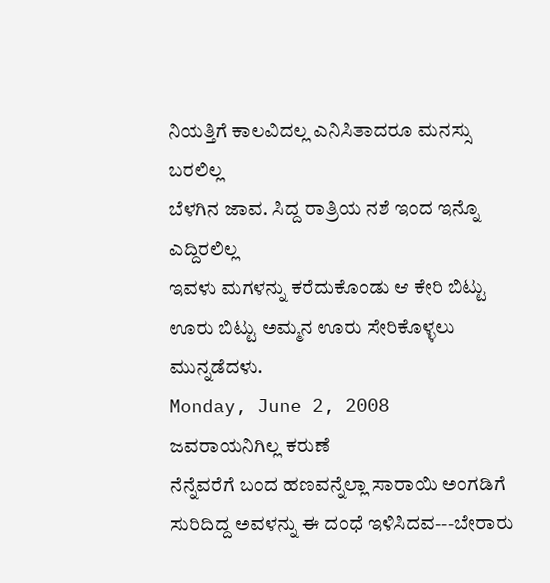ನಿಯತ್ತಿಗೆ ಕಾಲವಿದಲ್ಲ ಎನಿಸಿತಾದರೂ ಮನಸ್ಸು ಬರಲಿಲ್ಲ
ಬೆಳಗಿನ ಜಾವ. ಸಿದ್ದ ರಾತ್ರಿಯ ನಶೆ ಇಂದ ಇನ್ನೊ ಎದ್ದಿರಲಿಲ್ಲ
ಇವಳು ಮಗಳನ್ನು ಕರೆದುಕೊಂಡು ಆ ಕೇರಿ ಬಿಟ್ಟು ಊರು ಬಿಟ್ಟು ಅಮ್ಮನ ಊರು ಸೇರಿಕೊಳ್ಳಲು ಮುನ್ನಡೆದಳು.
Monday, June 2, 2008
ಜವರಾಯನಿಗಿಲ್ಲ ಕರುಣೆ
ನೆನ್ನೆವರೆಗೆ ಬಂದ ಹಣವನ್ನೆಲ್ಲಾ ಸಾರಾಯಿ ಅಂಗಡಿಗೆ ಸುರಿದಿದ್ದ ಅವಳನ್ನು ಈ ದಂಧೆ ಇಳಿಸಿದವ---ಬೇರಾರು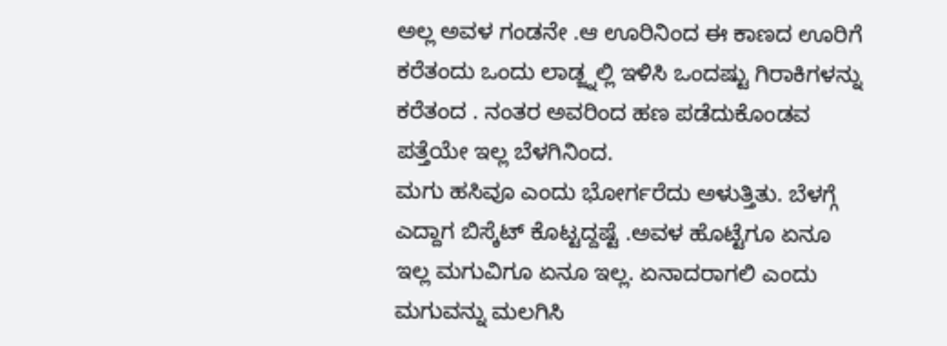ಅಲ್ಲ ಅವಳ ಗಂಡನೇ .ಆ ಊರಿನಿಂದ ಈ ಕಾಣದ ಊರಿಗೆ ಕರೆತಂದು ಒಂದು ಲಾಡ್ಜ್ನಲ್ಲಿ ಇಳಿಸಿ ಒಂದಷ್ಟು ಗಿರಾಕಿಗಳನ್ನು ಕರೆತಂದ . ನಂತರ ಅವರಿಂದ ಹಣ ಪಡೆದುಕೊಂಡವ ಪತ್ತೆಯೇ ಇಲ್ಲ ಬೆಳಗಿನಿಂದ.
ಮಗು ಹಸಿವೂ ಎಂದು ಭೋರ್ಗರೆದು ಅಳುತ್ತಿತು. ಬೆಳಗ್ಗೆ ಎದ್ದಾಗ ಬಿಸ್ಕೆಟ್ ಕೊಟ್ಟದ್ದಷ್ಟೆ .ಅವಳ ಹೊಟ್ಟೆಗೂ ಏನೂ ಇಲ್ಲ ಮಗುವಿಗೂ ಏನೂ ಇಲ್ಲ. ಏನಾದರಾಗಲಿ ಎಂದು ಮಗುವನ್ನು ಮಲಗಿಸಿ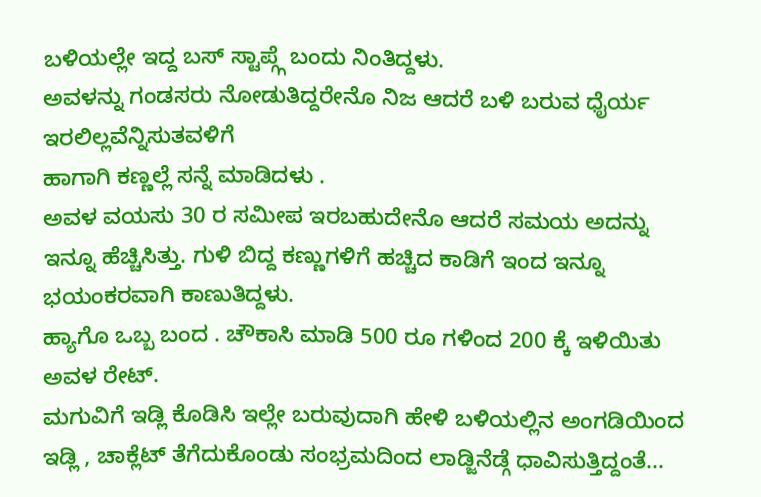ಬಳಿಯಲ್ಲೇ ಇದ್ದ ಬಸ್ ಸ್ಟಾಪ್ಗ್ಗೆ ಬಂದು ನಿಂತಿದ್ದಳು.
ಅವಳನ್ನು ಗಂಡಸರು ನೋಡುತಿದ್ದರೇನೊ ನಿಜ ಆದರೆ ಬಳಿ ಬರುವ ಧೈರ್ಯ ಇರಲಿಲ್ಲವೆನ್ನಿಸುತವಳಿಗೆ
ಹಾಗಾಗಿ ಕಣ್ಣಲ್ಲೆ ಸನ್ನೆ ಮಾಡಿದಳು .
ಅವಳ ವಯಸು 30 ರ ಸಮೀಪ ಇರಬಹುದೇನೊ ಆದರೆ ಸಮಯ ಅದನ್ನು ಇನ್ನೂ ಹೆಚ್ಚಿಸಿತ್ತು. ಗುಳಿ ಬಿದ್ದ ಕಣ್ಣುಗಳಿಗೆ ಹಚ್ಚಿದ ಕಾಡಿಗೆ ಇಂದ ಇನ್ನೂ ಭಯಂಕರವಾಗಿ ಕಾಣುತಿದ್ದಳು.
ಹ್ಯಾಗೊ ಒಬ್ಬ ಬಂದ . ಚೌಕಾಸಿ ಮಾಡಿ 500 ರೂ ಗಳಿಂದ 200 ಕ್ಕೆ ಇಳಿಯಿತು ಅವಳ ರೇಟ್.
ಮಗುವಿಗೆ ಇಡ್ಲಿ ಕೊಡಿಸಿ ಇಲ್ಲೇ ಬರುವುದಾಗಿ ಹೇಳಿ ಬಳಿಯಲ್ಲಿನ ಅಂಗಡಿಯಿಂದ ಇಡ್ಲಿ , ಚಾಕ್ಲೆಟ್ ತೆಗೆದುಕೊಂಡು ಸಂಭ್ರಮದಿಂದ ಲಾಡ್ಜಿನೆಡ್ಗೆ ಧಾವಿಸುತ್ತಿದ್ದಂತೆ...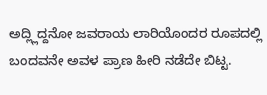ಅದ್ಲ್ಲಿದ್ದನೋ ಜವರಾಯ ಲಾರಿಯೊಂದರ ರೂಪದಲ್ಲಿ ಬಂದವನೇ ಅವಳ ಪ್ರಾಣ ಹೀರಿ ನಡೆದೇ ಬಿಟ್ಟ.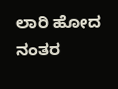ಲಾರಿ ಹೋದ ನಂತರ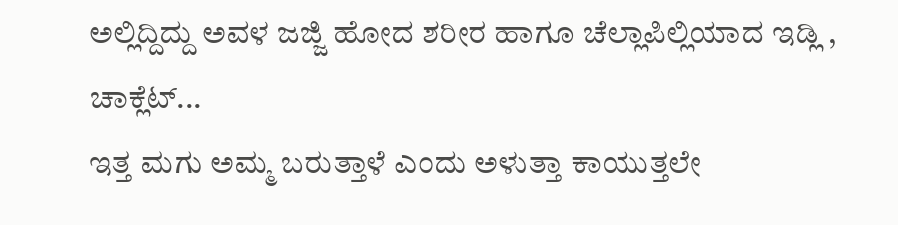ಅಲ್ಲಿದ್ದಿದ್ದು ಅವಳ ಜಜ್ಜಿ ಹೋದ ಶರೀರ ಹಾಗೂ ಚೆಲ್ಲಾಪಿಲ್ಲಿಯಾದ ಇಡ್ಲಿ , ಚಾಕ್ಲೆಟ್...
ಇತ್ತ ಮಗು ಅಮ್ಮ ಬರುತ್ತಾಳೆ ಎಂದು ಅಳುತ್ತಾ ಕಾಯುತ್ತಲೇ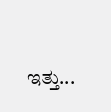ಇತ್ತು...